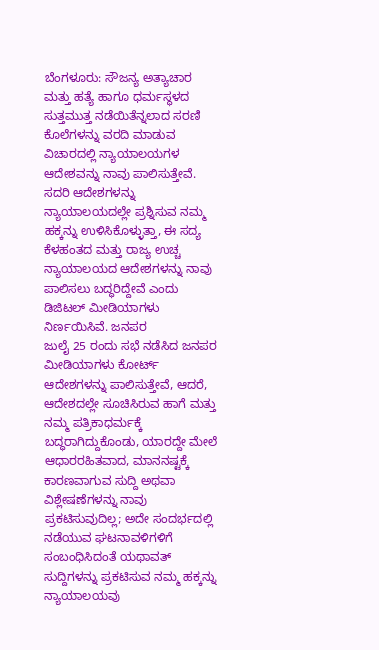ಬೆಂಗಳೂರು: ಸೌಜನ್ಯ ಅತ್ಯಾಚಾರ ಮತ್ತು ಹತ್ಯೆ ಹಾಗೂ ಧರ್ಮಸ್ಥಳದ ಸುತ್ತಮುತ್ತ ನಡೆಯಿತೆನ್ನಲಾದ ಸರಣಿ ಕೊಲೆಗಳನ್ನು ವರದಿ ಮಾಡುವ ವಿಚಾರದಲ್ಲಿ ನ್ಯಾಯಾಲಯಗಳ ಆದೇಶವನ್ನು ನಾವು ಪಾಲಿಸುತ್ತೇವೆ. ಸದರಿ ಆದೇಶಗಳನ್ನು ನ್ಯಾಯಾಲಯದಲ್ಲೇ ಪ್ರಶ್ನಿಸುವ ನಮ್ಮ ಹಕ್ಕನ್ನು ಉಳಿಸಿಕೊಳ್ಳುತ್ತಾ, ಈ ಸದ್ಯ ಕೆಳಹಂತದ ಮತ್ತು ರಾಜ್ಯ ಉಚ್ಚ ನ್ಯಾಯಾಲಯದ ಆದೇಶಗಳನ್ನು ನಾವು ಪಾಲಿಸಲು ಬದ್ಧರಿದ್ದೇವೆ ಎಂದು ಡಿಜಿಟಲ್ ಮೀಡಿಯಾಗಳು ನಿರ್ಣಯಿಸಿವೆ. ಜನಪರ
ಜುಲೈ 25 ರಂದು ಸಭೆ ನಡೆಸಿದ ಜನಪರ ಮೀಡಿಯಾಗಳು ಕೋರ್ಟ್ ಆದೇಶಗಳನ್ನು ಪಾಲಿಸುತ್ತೇವೆ, ಆದರೆ, ಆದೇಶದಲ್ಲೇ ಸೂಚಿಸಿರುವ ಹಾಗೆ ಮತ್ತು ನಮ್ಮ ಪತ್ರಿಕಾಧರ್ಮಕ್ಕೆ ಬದ್ಧರಾಗಿದ್ದುಕೊಂಡು, ಯಾರದ್ದೇ ಮೇಲೆ ಆಧಾರರಹಿತವಾದ, ಮಾನನಷ್ಟಕ್ಕೆ ಕಾರಣವಾಗುವ ಸುದ್ದಿ ಅಥವಾ ವಿಶ್ಲೇಷಣೆಗಳನ್ನು ನಾವು ಪ್ರಕಟಿಸುವುದಿಲ್ಲ; ಅದೇ ಸಂದರ್ಭದಲ್ಲಿ ನಡೆಯುವ ಘಟನಾವಳಿಗಳಿಗೆ ಸಂಬಂಧಿಸಿದಂತೆ ಯಥಾವತ್ ಸುದ್ದಿಗಳನ್ನು ಪ್ರಕಟಿಸುವ ನಮ್ಮ ಹಕ್ಕನ್ನು ನ್ಯಾಯಾಲಯವು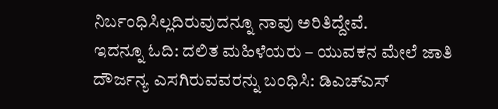ನಿರ್ಬಂಧಿಸಿಲ್ಲದಿರುವುದನ್ನೂ ನಾವು ಅರಿತಿದ್ದೇವೆ.
ಇದನ್ನೂ ಓದಿ: ದಲಿತ ಮಹಿಳೆಯರು – ಯುವಕನ ಮೇಲೆ ಜಾತಿ ದೌರ್ಜನ್ಯ ಎಸಗಿರುವವರನ್ನು ಬಂಧಿಸಿ: ಡಿಎಚ್ಎಸ್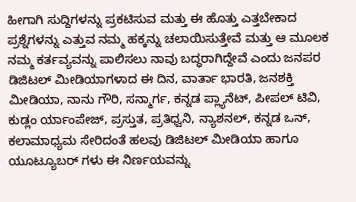ಹೀಗಾಗಿ ಸುದ್ದಿಗಳನ್ನು ಪ್ರಕಟಿಸುವ ಮತ್ತು ಈ ಹೊತ್ತು ಎತ್ತಬೇಕಾದ ಪ್ರಶ್ನೆಗಳನ್ನು ಎತ್ತುವ ನಮ್ಮ ಹಕ್ಕನ್ನು ಚಲಾಯಿಸುತ್ತೇವೆ ಮತ್ತು ಆ ಮೂಲಕ ನಮ್ಮ ಕರ್ತವ್ಯವನ್ನು ಪಾಲಿಸಲು ನಾವು ಬದ್ಧರಾಗಿದ್ದೇವೆ ಎಂದು ಜನಪರ ಡಿಜಿಟಲ್ ಮೀಡಿಯಾಗಳಾದ ಈ ದಿನ, ವಾರ್ತಾ ಭಾರತಿ, ಜನಶಕ್ತಿ ಮೀಡಿಯಾ, ನಾನು ಗೌರಿ, ಸನ್ಮಾರ್ಗ, ಕನ್ನಡ ಪ್ಲ್ಯಾನೆಟ್, ಪೀಪಲ್ ಟಿವಿ, ಕುಡ್ಲಂ ರ್ಯಾಂಪೇಜ್, ಪ್ರಸ್ತುತ, ಪ್ರತಿಧ್ವನಿ, ನ್ಯಾಶನಲ್, ಕನ್ನಡ ಒನ್, ಕಲಾಮಾಧ್ಯಮ ಸೇರಿದಂತೆ ಹಲವು ಡಿಜಿಟಲ್ ಮೀಡಿಯಾ ಹಾಗೂ ಯೂಟ್ಯೂಬರ್ ಗಳು ಈ ನಿರ್ಣಯವನ್ನು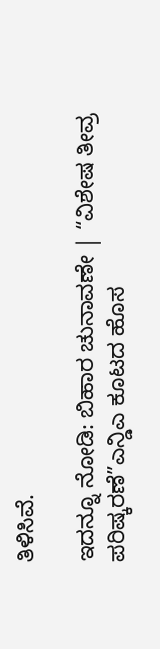ತಿಳಿಸಿವೆ.

ಇದನ್ನೂ ನೋಡಿ: ಬಿಹಾರ ಚುನಾವಣೇ | “ವಿಶೇಷ ತೀವ್ರ ಪರಿಷ್ಕರಣೆ”ಎನ್ಡಿಎ ಕೂಟದ ಹೊಸ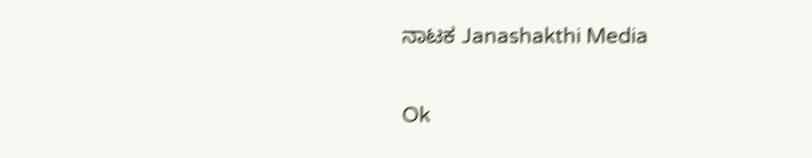ನಾಟಕ Janashakthi Media

Ok